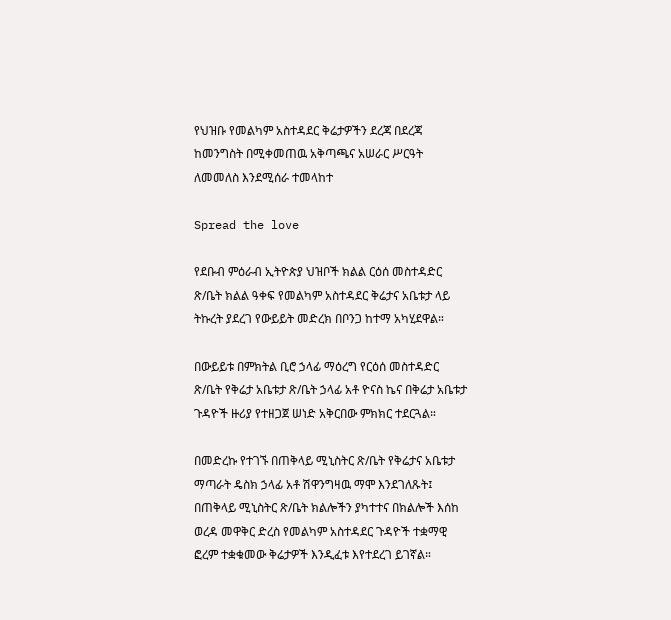የህዝቡ የመልካም አስተዳደር ቅሬታዎችን ደረጃ በደረጃ ከመንግስት በሚቀመጠዉ አቅጣጫና አሠራር ሥርዓት ለመመለስ እንደሚሰራ ተመላከተ

Spread the love

የደቡብ ምዕራብ ኢትዮጵያ ህዝቦች ክልል ርዕሰ መስተዳድር ጽ/ቤት ክልል ዓቀፍ የመልካም አስተዳደር ቅሬታና አቤቱታ ላይ ትኩረት ያደረገ የውይይት መድረክ በቦንጋ ከተማ አካሂደዋል።

በውይይቱ በምክትል ቢሮ ኃላፊ ማዕረግ የርዕሰ መስተዳድር ጽ/ቤት የቅሬታ አቤቱታ ጽ/ቤት ኃላፊ አቶ ዮናስ ኬና በቅሬታ አቤቱታ ጉዳዮች ዙሪያ የተዘጋጀ ሠነድ አቅርበው ምክክር ተደርጓል።

በመድረኩ የተገኙ በጠቅላይ ሚኒስትር ጽ/ቤት የቅሬታና አቤቱታ ማጣራት ዴስክ ኃላፊ አቶ ሽዋንግዛዉ ማሞ እንደገለጹት፤ በጠቅላይ ሚኒስትር ጽ/ቤት ክልሎችን ያካተተና በክልሎች እሰከ ወረዳ መዋቅር ድረስ የመልካም አስተዳደር ጉዳዮች ተቋማዊ ፎረም ተቋቁመው ቅሬታዎች እንዲፈቱ እየተደረገ ይገኛል።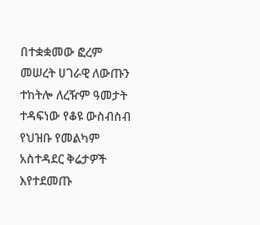በተቋቋመው ፎረም መሠረት ሀገራዊ ለውጡን ተከትሎ ለረዥም ዓመታት ተዳፍነው የቆዩ ውስብስብ የህዝቡ የመልካም አስተዳደር ቅሬታዎች እየተደመጡ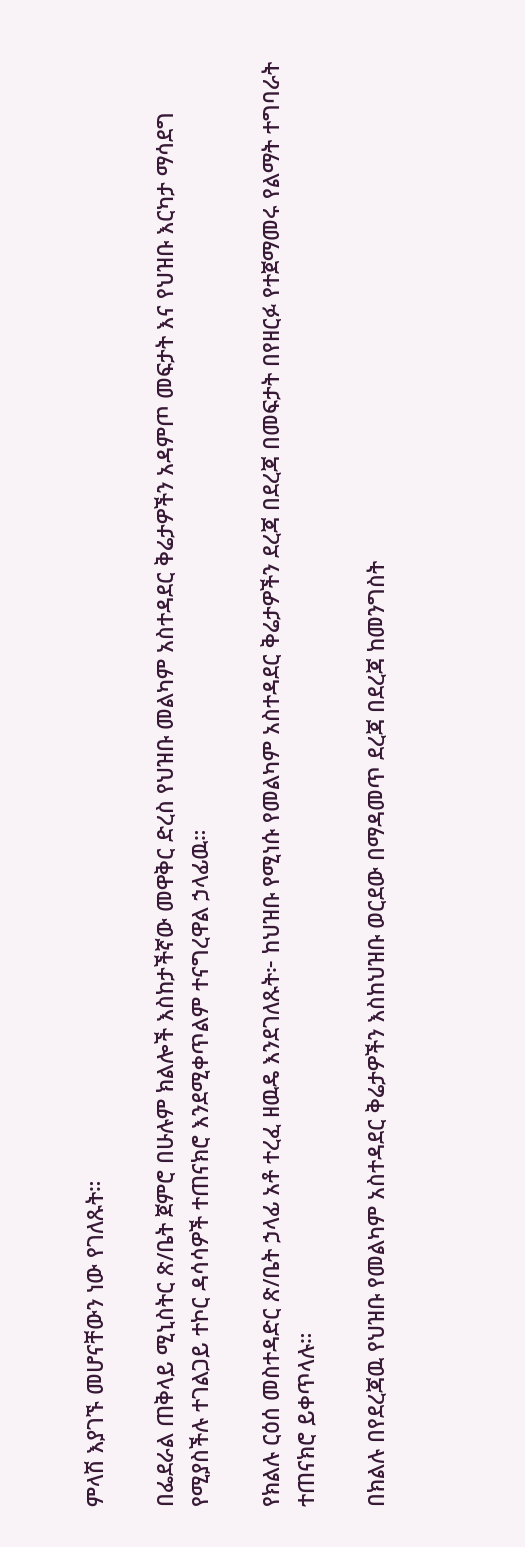ምላሽ እያገኙ መሆናቸውን ነው የገለጹት።

በፌደራል ጠቅላይ ሚኒስትር ጽ/ቤት ጀምሮ በሁሉም ክልሎች እስከታችኛው መዋቅር ድረስ የህዝቡ መልካም አስተዳደር ቅሬታዎችን አዳምጦ መፍታት እና የህዝቡ እርካታ ማሳደግ የሚያስችሉ ተገልጋይ ተኮር ዳሳሳዎች ተጠናክሮ እንደሚቀጥልም ተናግረዋል ኃላፊዉ።

የክልሉ ርዕሰ መስተዳድር ጽ/ቤት ኃላፊ አቶ ተረፈ ዘዉዴ እንደገለጹት፦ ከህዝቡ የሚነሱ የመልካም አስተዳደር ቅሬታዎችን ደረጃ በደረጃ በመፍታት በየዘርፉ የተጀማመሩ የልማት ተግባራት ተጠናክሮ ይቀጥላሉ።

በክልሉ በየደረጃዉ የህዝቡ የመልካም አስተዳደር ቅሬታዎችን እስከህዝቡ ወርደው በማዳመጥ ደረጃ በደረጃ ከመንግስት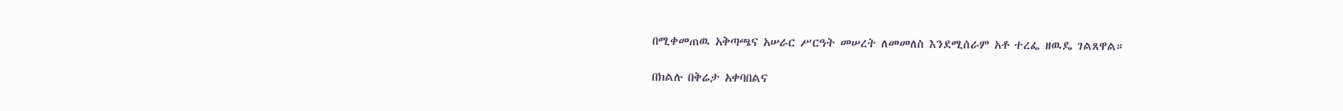በሚቀመጠዉ አቅጣጫና አሠራር ሥርዓት መሠረት ለመመለስ እንደሚሰራም አቶ ተረፌ ዘዉዴ ገልጸዋል።

በክልሉ በቅሬታ አቀባበልና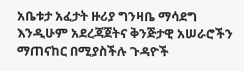አቤቱታ አፈታት ዙሪያ ግንዛቤ ማሳደግ እንዲሁም አደረጃጀትና ቅንጅታዊ አሠራሮችን ማጠናከር በሚያስችሉ ጉዳዮች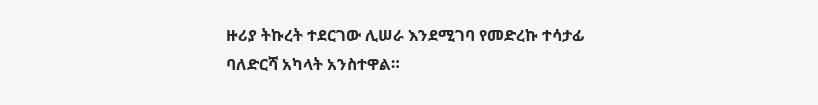ዙሪያ ትኩረት ተደርገው ሊሠራ እንደሚገባ የመድረኩ ተሳታፊ ባለድርሻ አካላት አንስተዋል።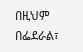በዚህም በፌደራል፣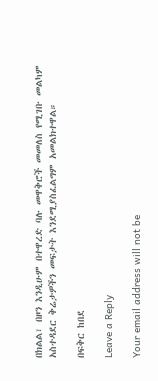በክልል፣ በዞን እንዲሁም በተዋረድ ባሉ መዋቅሮች መመለስ የሚገቡ መልካም አስተዳደር ቅሬታዎችን መፍታት እንደሚያስፈልግም አመልክተዋል።

በፍቅር ከበደ

Leave a Reply

Your email address will not be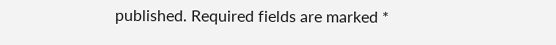published. Required fields are marked *